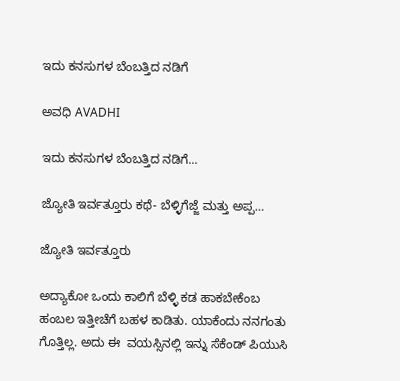ಇದು ಕನಸುಗಳ ಬೆಂಬತ್ತಿದ ನಡಿಗೆ‍

ಅವಧಿ AVADHI

ಇದು ಕನಸುಗಳ ಬೆಂಬತ್ತಿದ ನಡಿಗೆ...

ಜ್ಯೋತಿ ಇರ್ವತ್ತೂರು ಕಥೆ- ಬೆಳ್ಳಿಗೆಜ್ಜೆ ಮತ್ತು ಅಪ್ಪ…

ಜ್ಯೋತಿ ಇರ್ವತ್ತೂರು

ಅದ್ಯಾಕೋ ಒಂದು ಕಾಲಿಗೆ ಬೆಳ್ಳಿ ಕಡ ಹಾಕಬೇಕೆಂಬ ಹಂಬಲ ಇತ್ತೀಚೆಗೆ ಬಹಳ ಕಾಡಿತು. ಯಾಕೆಂದು ನನಗಂತು ಗೊತ್ತಿಲ್ಲ. ಅದು ಈ  ವಯಸ್ಸಿನಲ್ಲಿ ಇನ್ನು ಸೆಕೆಂಡ್ ಪಿಯುಸಿ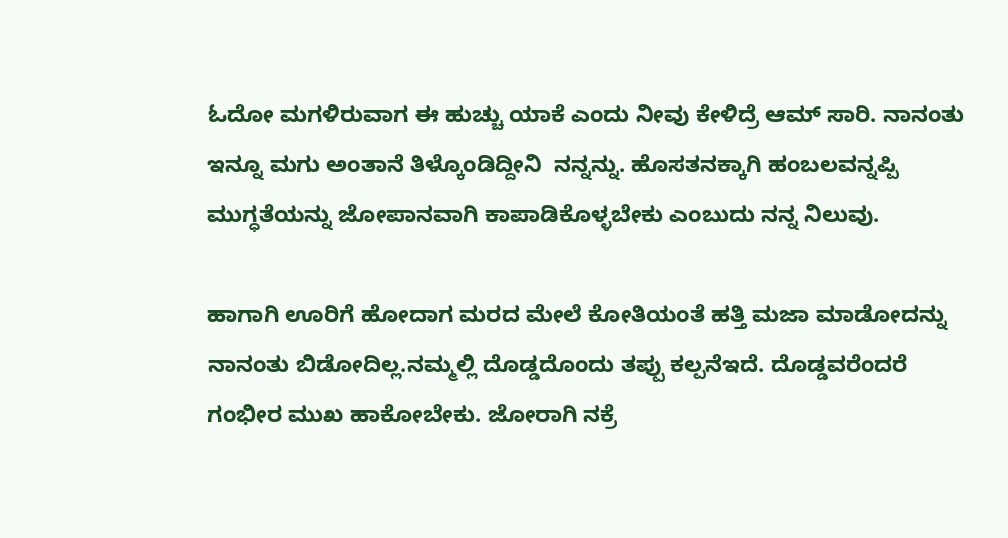ಓದೋ ಮಗಳಿರುವಾಗ ಈ ಹುಚ್ಚು ಯಾಕೆ ಎಂದು ನೀವು ಕೇಳಿದ್ರೆ ಆಮ್ ಸಾರಿ. ನಾನಂತು ಇನ್ನೂ ಮಗು ಅಂತಾನೆ ತಿಳ್ಕೊಂಡಿದ್ದೀನಿ  ನನ್ನನ್ನು. ಹೊಸತನಕ್ಕಾಗಿ ಹಂಬಲವನ್ನಪ್ಪಿ ಮುಗ್ಧತೆಯನ್ನು ಜೋಪಾನವಾಗಿ ಕಾಪಾಡಿಕೊಳ್ಳಬೇಕು ಎಂಬುದು ನನ್ನ ನಿಲುವು.

ಹಾಗಾಗಿ ಊರಿಗೆ ಹೋದಾಗ ಮರದ ಮೇಲೆ ಕೋತಿಯಂತೆ ಹತ್ತಿ ಮಜಾ ಮಾಡೋದನ್ನು ನಾನಂತು ಬಿಡೋದಿಲ್ಲ.ನಮ್ಮಲ್ಲಿ ದೊಡ್ಡದೊಂದು ತಪ್ಪು ಕಲ್ಪನೆಇದೆ. ದೊಡ್ಡವರೆಂದರೆ ಗಂಭೀರ ಮುಖ ಹಾಕೋಬೇಕು. ಜೋರಾಗಿ ನಕ್ರೆ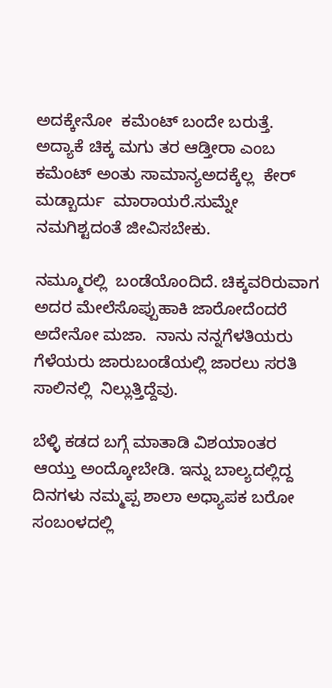ಅದಕ್ಕೇನೋ  ಕಮೆಂಟ್ ಬಂದೇ ಬರುತ್ತೆ. ಅದ್ಯಾಕೆ ಚಿಕ್ಕ ಮಗು ತರ ಆಡ್ತೀರಾ ಎಂಬ ಕಮೆಂಟ್ ಅಂತು ಸಾಮಾನ್ಯಅದಕ್ಕೆಲ್ಲ  ಕೇರ್  ಮಡ್ಬಾರ್ದು  ಮಾರಾಯರೆ.ಸುಮ್ನೇ ನಮಗಿಶ್ಟದಂತೆ ಜೀವಿಸಬೇಕು.

ನಮ್ಮೂರಲ್ಲಿ  ಬಂಡೆಯೊಂದಿದೆ. ಚಿಕ್ಕವರಿರುವಾಗ ಅದರ ಮೇಲೆಸೊಪ್ಪುಹಾಕಿ ಜಾರೋದೆಂದರೆ ಅದೇನೋ ಮಜಾ.  ನಾನು ನನ್ನಗೆಳತಿಯರು  ಗೆಳೆಯರು ಜಾರುಬಂಡೆಯಲ್ಲಿ ಜಾರಲು ಸರತಿ ಸಾಲಿನಲ್ಲಿ  ನಿಲ್ಲುತ್ತಿದ್ದೆವು.

ಬೆಳ್ಳಿ ಕಡದ ಬಗ್ಗೆ ಮಾತಾಡಿ ವಿಶಯಾಂತರ ಆಯ್ತು ಅಂದ್ಕೋಬೇಡಿ. ಇನ್ನು ಬಾಲ್ಯದಲ್ಲಿದ್ದ ದಿನಗಳು ನಮ್ಮಪ್ಪ ಶಾಲಾ ಅಧ್ಯಾಪಕ ಬರೋ  ಸಂಬಂಳದಲ್ಲಿ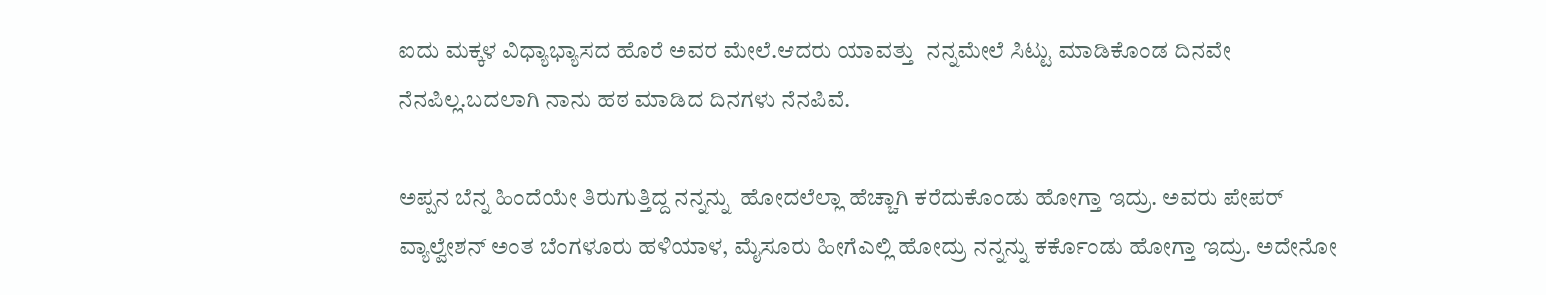ಐದು ಮಕ್ಕಳ ವಿಧ್ಯಾಭ್ಯಾಸದ ಹೊರೆ ಅವರ ಮೇಲೆ.ಆದರು ಯಾವತ್ತು  ನನ್ನಮೇಲೆ ಸಿಟ್ಟು ಮಾಡಿಕೊಂಡ ದಿನವೇ ನೆನಪಿಲ್ಲ.ಬದಲಾಗಿ ನಾನು ಹಠ ಮಾಡಿದ ದಿನಗಳು ನೆನಪಿವೆ.

ಅಪ್ಪನ ಬೆನ್ನ ಹಿಂದೆಯೇ ತಿರುಗುತ್ತಿದ್ದ ನನ್ನನ್ನು  ಹೋದಲೆಲ್ಲಾ ಹೆಚ್ಚಾಗಿ ಕರೆದುಕೊಂಡು ಹೋಗ್ತಾ ಇದ್ರು. ಅವರು ಪೇಪರ್ ವ್ಯಾಲ್ವೇಶನ್ ಅಂತ ಬೆಂಗಳೂರು ಹಳಿಯಾಳ, ಮೈಸೂರು ಹೀಗೆಎಲ್ಲಿ ಹೋದ್ರು ನನ್ನನ್ನು ಕರ್ಕೊಂಡು ಹೋಗ್ತಾ ಇದ್ರು. ಅದೇನೋ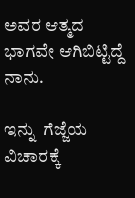ಅವರ ಆತ್ಮದ ಭಾಗವೇ ಆಗಿಬಿಟ್ಟಿದ್ದೆ ನಾನು.

ಇನ್ನು  ಗೆಜ್ಜೆಯ  ವಿಚಾರಕ್ಕೆ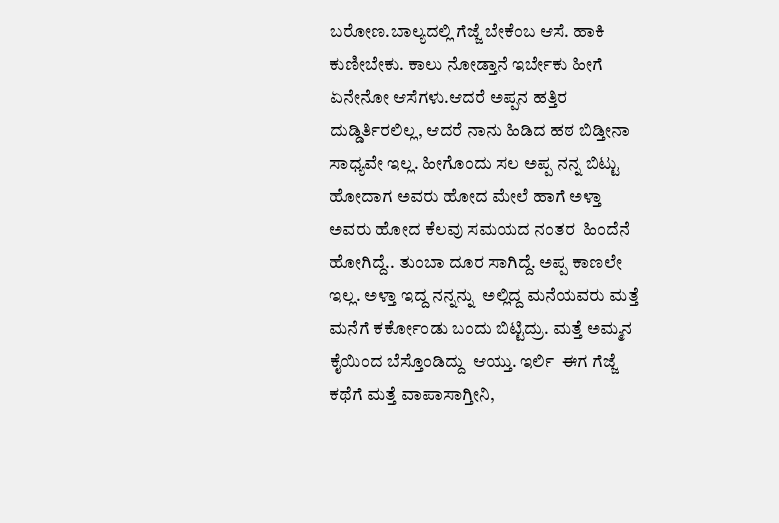ಬರೋಣ.ಬಾಲ್ಯದಲ್ಲಿ ಗೆಜ್ಜೆ ಬೇಕೆಂಬ ಆಸೆ. ಹಾಕಿ ಕುಣೀಬೇಕು. ಕಾಲು ನೋಡ್ತಾನೆ ಇರ್ಬೇಕು ಹೀಗೆ ಏನೇನೋ ಆಸೆಗಳು.ಆದರೆ ಅಪ್ಪನ ಹತ್ತಿರ ದುಡ್ಡಿರ್ತಿರಲಿಲ್ಲ, ಆದರೆ ನಾನು ಹಿಡಿದ ಹಠ ಬಿಡ್ತೀನಾ ಸಾಧ್ಯವೇ ಇಲ್ಲ. ಹೀಗೊಂದು ಸಲ ಅಪ್ಪ ನನ್ನ ಬಿಟ್ಟು ಹೋದಾಗ ಅವರು ಹೋದ ಮೇಲೆ ಹಾಗೆ ಅಳ್ತಾ  ಅವರು ಹೋದ ಕೆಲವು ಸಮಯದ ನಂತರ  ಹಿಂದೆನೆ ಹೋಗಿದ್ದೆ.. ತುಂಬಾ ದೂರ ಸಾಗಿದ್ದೆ. ಅಪ್ಪ ಕಾಣಲೇ ಇಲ್ಲ. ಅಳ್ತಾ ಇದ್ದ ನನ್ನನ್ನು  ಅಲ್ಲಿದ್ದ ಮನೆಯವರು ಮತ್ತೆ ಮನೆಗೆ ಕರ್ಕೋಂಡು ಬಂದು ಬಿಟ್ಟಿದ್ರು. ಮತ್ತೆ ಅಮ್ಮನ  ಕೈಯಿಂದ ಬೆಸ್ತೊಂಡಿದ್ದು  ಆಯ್ತು. ಇರ್ಲಿ  ಈಗ ಗೆಜ್ಜೆ ಕಥೆಗೆ ಮತ್ತೆ ವಾಪಾಸಾಗ್ತೀನಿ,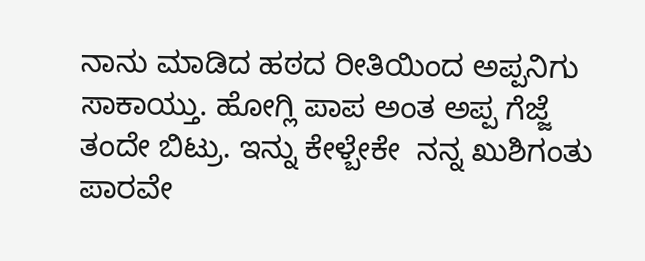ನಾನು ಮಾಡಿದ ಹಠದ ರೀತಿಯಿಂದ ಅಪ್ಪನಿಗು ಸಾಕಾಯ್ತು. ಹೋಗ್ಲಿ ಪಾಪ ಅಂತ ಅಪ್ಪ ಗೆಜ್ಜೆ ತಂದೇ ಬಿಟ್ರು. ಇನ್ನು ಕೇಳ್ಬೇಕೇ  ನನ್ನ ಖುಶಿಗಂತು ಪಾರವೇ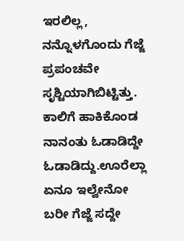ಇರಲಿಲ್ಲ, ನನ್ನೊಳಗೊಂದು ಗೆಜ್ಜೆ ಪ್ರಪಂಚವೇ ಸೃಶ್ಟಿಯಾಗಿಬಿಟ್ಟಿತ್ತು. ಕಾಲಿಗೆ ಹಾಕಿಕೊಂಡ ನಾನಂತು ಓಡಾಡಿದ್ದೇ ಓಡಾಡಿದ್ದು.ಊರೆಲ್ಲಾ ಏನೂ ಇಲ್ವೇನೋ ಬರೀ ಗೆಜ್ಜೆ ಸದ್ದೇ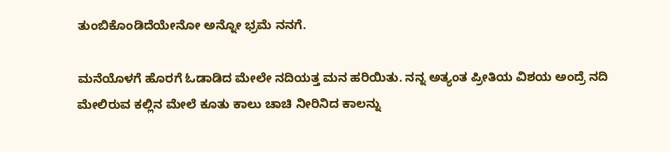ತುಂಬಿಕೊಂಡಿದೆಯೇನೋ ಅನ್ನೋ ಭ್ರಮೆ ನನಗೆ.

ಮನೆಯೊಳಗೆ ಹೊರಗೆ ಓಡಾಡಿದ ಮೇಲೇ ನದಿಯತ್ತ ಮನ ಹರಿಯಿತು. ನನ್ನ ಅತ್ಯಂತ ಪ್ರೀತಿಯ ವಿಶಯ ಅಂದ್ರೆ ನದಿ ಮೇಲಿರುವ ಕಲ್ಲಿನ ಮೇಲೆ ಕೂತು ಕಾಲು ಚಾಚಿ ನೀರಿನಿದ ಕಾಲನ್ನು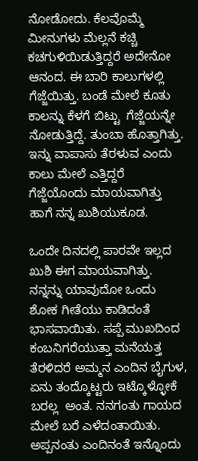ನೋಡೋದು. ಕೆಲವೊಮ್ಮೆ ಮೀನುಗಳು ಮೆಲ್ಲನೆ ಕಚ್ಚಿ ಕಚಗುಳಿಯಿಡುತ್ತಿದ್ದರೆ ಅದೇನೋ ಆನಂದ. ಈ ಬಾರಿ ಕಾಲುಗಳಲ್ಲಿ ಗೆಜ್ಜೆಯಿತ್ತು. ಬಂಡೆ ಮೇಲೆ ಕೂತು  ಕಾಲನ್ನು ಕೆಳಗೆ ಬಿಟ್ಟು  ಗೆಜ್ಜೆಯನ್ನೇ  ನೋಡುತ್ತಿದ್ದೆ. ತುಂಬಾ ಹೊತ್ತಾಗಿತ್ತು. ಇನ್ನು ವಾಪಾಸು ತೆರಳುವ ಎಂದು ಕಾಲು ಮೇಲೆ ಎತ್ತಿದ್ದರೆ ಗೆಜ್ಜೆಯೊಂದು ಮಾಯವಾಗಿತ್ತು ಹಾಗೆ ನನ್ನ ಖುಶಿಯುಕೂಡ.

ಒಂದೇ ದಿನದಲ್ಲಿ ಪಾರವೇ ಇಲ್ಲದ ಖುಶಿ ಈಗ ಮಾಯವಾಗಿತ್ತು. ನನ್ನನ್ನು ಯಾವುದೋ ಒಂದು ಶೋಕ ಗೀತೆಯು ಕಾಡಿದಂತೆ ಭಾಸವಾಯಿತು. ಸಪ್ಪೆ ಮುಖದಿಂದ ಕಂಬನಿಗರೆಯುತ್ತಾ ಮನೆಯತ್ತ ತೆರಳಿದರೆ ಅಮ್ಮನ ಎಂದಿನ ಬೈಗುಳ, ಏನು ತಂದ್ಕೊಟ್ಟರು ಇಟ್ಕೊಳ್ಳೋಕೆ ಬರಲ್ಲ  ಅಂತ. ನನಗಂತು ಗಾಯದ ಮೇಲೆ ಬರೆ ಎಳೆದಂತಾಯಿತು. ಅಪ್ಪನಂತು ಎಂದಿನಂತೆ ಇನ್ನೊಂದು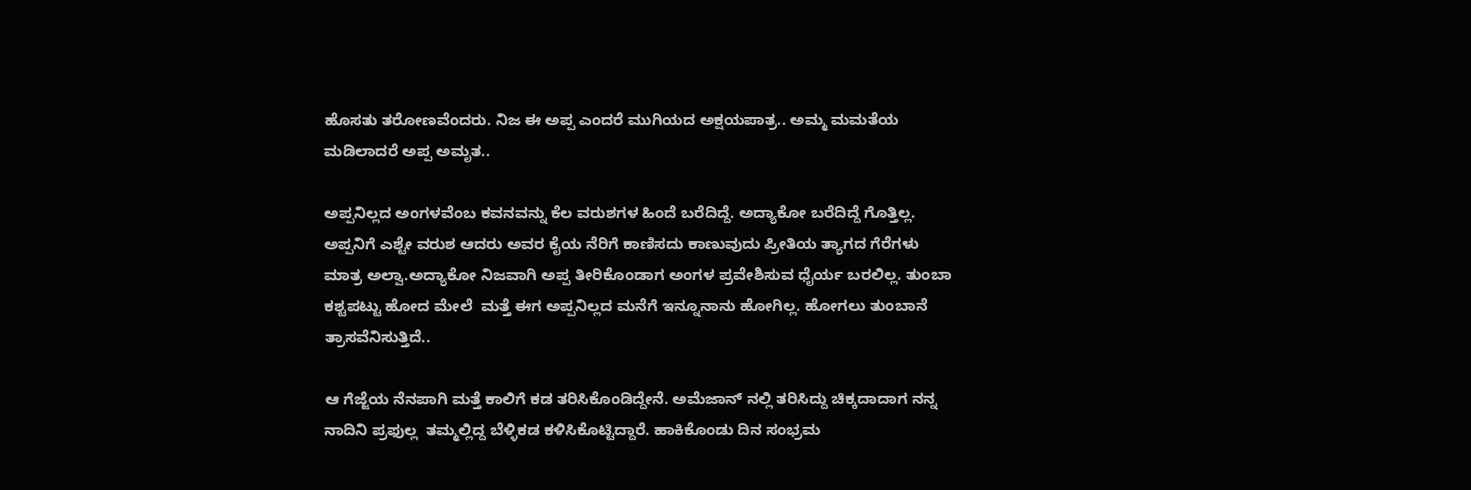ಹೊಸತು ತರೋಣವೆಂದರು. ನಿಜ ಈ ಅಪ್ಪ ಎಂದರೆ ಮುಗಿಯದ ಅಕ್ಷಯಪಾತ್ರ.. ಅಮ್ಮ ಮಮತೆಯ ಮಡಿಲಾದರೆ ಅಪ್ಪ ಅಮೃತ..

ಅಪ್ಪನಿಲ್ಲದ ಅಂಗಳವೆಂಬ ಕವನವನ್ನು ಕೆಲ ವರುಶಗಳ ಹಿಂದೆ ಬರೆದಿದ್ದೆ. ಅದ್ಯಾಕೋ ಬರೆದಿದ್ದೆ ಗೊತ್ತಿಲ್ಲ.  ಅಪ್ಪನಿಗೆ ಎಶ್ಟೇ ವರುಶ ಆದರು ಅವರ ಕೈಯ ನೆರಿಗೆ ಕಾಣಿಸದು ಕಾಣುವುದು ಪ್ರೀತಿಯ ತ್ಯಾಗದ ಗೆರೆಗಳು ಮಾತ್ರ ಅಲ್ವಾ.ಅದ್ಯಾಕೋ ನಿಜವಾಗಿ ಅಪ್ಪ ತೀರಿಕೊಂಡಾಗ ಅಂಗಳ ಪ್ರವೇಶಿಸುವ ಧೈರ್ಯ ಬರಲಿಲ್ಲ. ತುಂಬಾ ಕಶ್ಟಪಟ್ಟು ಹೋದ ಮೇಲೆ  ಮತ್ತೆ ಈಗ ಅಪ್ಪನಿಲ್ಲದ ಮನೆಗೆ ಇನ್ನೂನಾನು ಹೋಗಿಲ್ಲ. ಹೋಗಲು ತುಂಬಾನೆ  ತ್ರಾಸವೆನಿಸುತ್ತಿದೆ..

ಆ ಗೆಜ್ಜೆಯ ನೆನಪಾಗಿ ಮತ್ತೆ ಕಾಲಿಗೆ ಕಡ ತರಿಸಿಕೊಂಡಿದ್ದೇನೆ. ಅಮೆಜಾನ್ ನಲ್ಲಿ ತರಿಸಿದ್ದು ಚಿಕ್ಕದಾದಾಗ ನನ್ನ ನಾದಿನಿ ಪ್ರಫುಲ್ಲ  ತಮ್ಮಲ್ಲಿದ್ದ ಬೆಳ್ಳಿಕಡ ಕಳಿಸಿಕೊಟ್ಟಿದ್ದಾರೆ. ಹಾಕಿಕೊಂಡು ದಿನ ಸಂಭ್ರಮ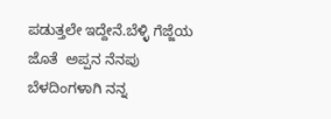ಪಡುತ್ತಲೇ ಇದ್ದೇನೆ.ಬೆಳ್ಳಿ ಗೆಜ್ಜೆಯ ಜೊತೆ  ಅಪ್ಪನ ನೆನಪು ಬೆಳದಿಂಗಳಾಗಿ ನನ್ನ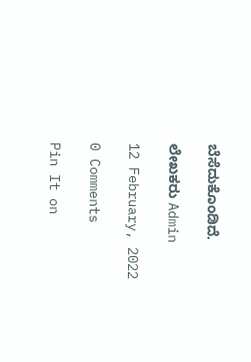ಬೆಸೆದುಕೊಂಡಿದೆ.

ಲೇಖಕರು Admin

12 February, 2022

0 Comments

Pin It on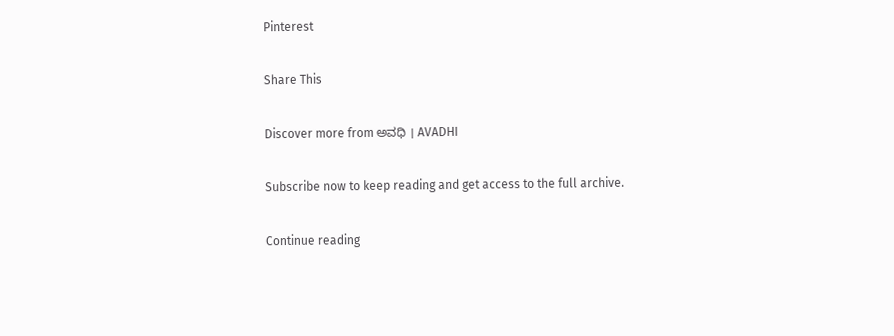Pinterest

Share This

Discover more from ಅವಧಿ । AVADHI

Subscribe now to keep reading and get access to the full archive.

Continue reading